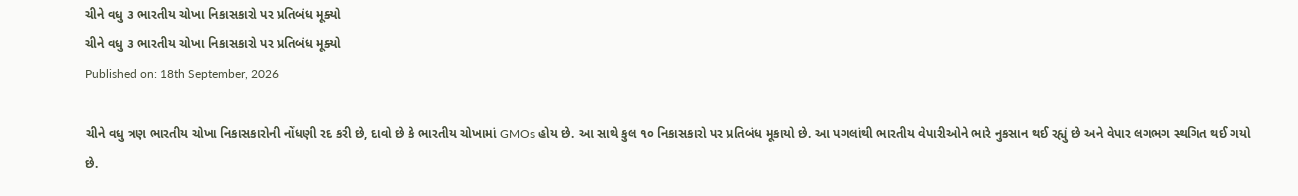ચીને વધુ ૩ ભારતીય ચોખા નિકાસકારો પર પ્રતિબંધ મૂક્યો
ચીને વધુ ૩ ભારતીય ચોખા નિકાસકારો પર પ્રતિબંધ મૂક્યો
Published on: 18th September, 2026

ચીને વધુ ત્રણ ભારતીય ચોખા નિકાસકારોની નોંધણી રદ કરી છે, દાવો છે કે ભારતીય ચોખામાં GMOs હોય છે. આ સાથે કુલ ૧૦ નિકાસકારો પર પ્રતિબંધ મૂકાયો છે. આ પગલાંથી ભારતીય વેપારીઓને ભારે નુકસાન થઈ રહ્યું છે અને વેપાર લગભગ સ્થગિત થઈ ગયો છે.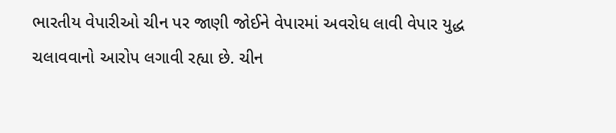ભારતીય વેપારીઓ ચીન પર જાણી જોઈને વેપારમાં અવરોધ લાવી વેપાર યુદ્ધ ચલાવવાનો આરોપ લગાવી રહ્યા છે. ચીન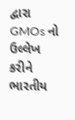દ્વારા GMOs નો ઉલ્લેખ કરીને ભારતીય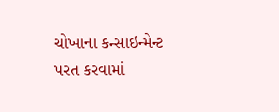ચોખાના કન્સાઇન્મેન્ટ પરત કરવામાં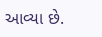આવ્યા છે.